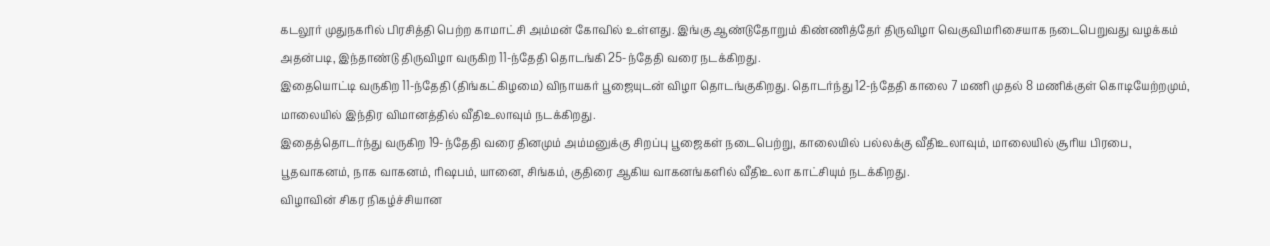கடலூர் முதுநகரில் பிரசித்தி பெற்ற காமாட்சி அம்மன் கோவில் உள்ளது. இங்கு ஆண்டுதோறும் கிண்ணித்தேர் திருவிழா வெகுவிமரிசையாக நடைபெறுவது வழக்கம் அதன்படி, இந்தாண்டு திருவிழா வருகிற 11-ந்தேதி தொடங்கி 25-ந்தேதி வரை நடக்கிறது.
இதையொட்டி வருகிற 11-ந்தேதி (திங்கட்கிழமை) விநாயகர் பூஜையுடன் விழா தொடங்குகிறது. தொடர்ந்து 12-ந்தேதி காலை 7 மணி முதல் 8 மணிக்குள் கொடியேற்றமும், மாலையில் இந்திர விமானத்தில் வீதிஉலாவும் நடக்கிறது.
இதைத்தொடர்ந்து வருகிற 19-ந்தேதி வரை தினமும் அம்மனுக்கு சிறப்பு பூஜைகள் நடைபெற்று, காலையில் பல்லக்கு வீதிஉலாவும், மாலையில் சூரிய பிரபை, பூதவாகனம், நாக வாகனம், ரிஷபம், யானை, சிங்கம், குதிரை ஆகிய வாகனங்களில் வீதிஉலா காட்சியும் நடக்கிறது.
விழாவின் சிகர நிகழ்ச்சியான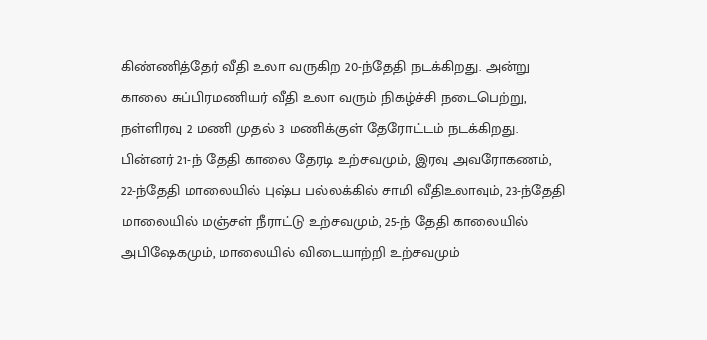கிண்ணித்தேர் வீதி உலா வருகிற 20-ந்தேதி நடக்கிறது. அன்று காலை சுப்பிரமணியர் வீதி உலா வரும் நிகழ்ச்சி நடைபெற்று, நள்ளிரவு 2 மணி முதல் 3 மணிக்குள் தேரோட்டம் நடக்கிறது.
பின்னர் 21-ந் தேதி காலை தேரடி உற்சவமும், இரவு அவரோகணம், 22-ந்தேதி மாலையில் புஷ்ப பல்லக்கில் சாமி வீதிஉலாவும், 23-ந்தேதி மாலையில் மஞ்சள் நீராட்டு உற்சவமும், 25-ந் தேதி காலையில் அபிஷேகமும், மாலையில் விடையாற்றி உற்சவமும்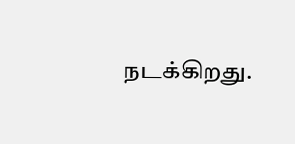நடக்கிறது.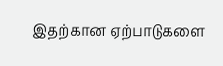இதற்கான ஏற்பாடுகளை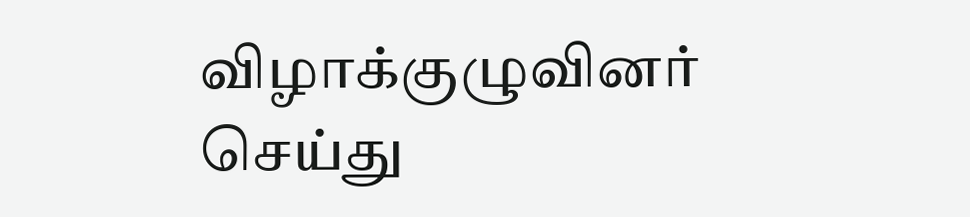விழாக்குழுவினர் செய்து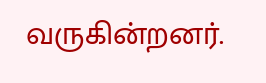வருகின்றனர்.